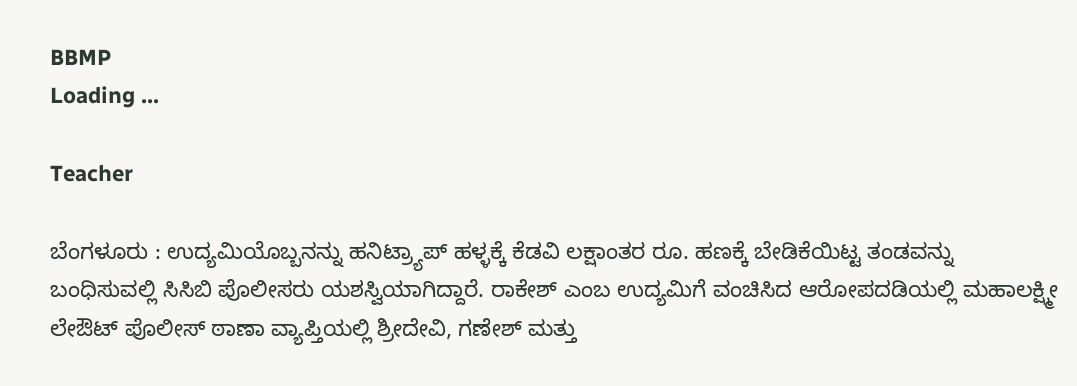BBMP
Loading ...

Teacher

ಬೆಂಗಳೂರು : ಉದ್ಯಮಿಯೊಬ್ಬನನ್ನು ಹನಿಟ್ರ್ಯಾಪ್‌ ಹಳ್ಳಕ್ಕೆ ಕೆಡವಿ ಲಕ್ಷಾಂತರ ರೂ. ಹಣಕ್ಕೆ ಬೇಡಿಕೆಯಿಟ್ಟ ತಂಡವನ್ನು ಬಂಧಿಸುವಲ್ಲಿ ಸಿಸಿಬಿ ಪೊಲೀಸರು ಯಶಸ್ವಿಯಾಗಿದ್ದಾರೆ. ರಾಕೇಶ್‌ ಎಂಬ ಉದ್ಯಮಿಗೆ ವಂಚಿಸಿದ ಆರೋಪದಡಿಯಲ್ಲಿ ಮಹಾಲಕ್ಷ್ಮೀ ಲೇಔಟ್‌ ಪೊಲೀಸ್‌ ಠಾಣಾ ವ್ಯಾಪ್ತಿಯಲ್ಲಿ ಶ್ರೀದೇವಿ, ಗಣೇಶ್ ಮತ್ತು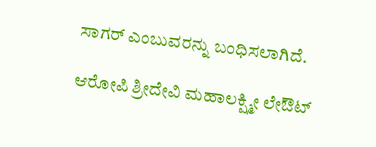ಸಾಗರ್‌ ಎಂಬುವರನ್ನು ಬಂಧಿಸಲಾಗಿದೆ.

ಆರೋಪಿ ಶ್ರೀದೇವಿ ಮಹಾಲಕ್ಷ್ಮೀ ಲೇಔಟ್‌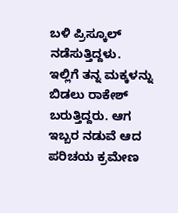ಬಳಿ ಪ್ರಿಸ್ಕೂಲ್‌ ನಡೆಸುತ್ತಿದ್ದಳು. ಇಲ್ಲಿಗೆ ತನ್ನ ಮಕ್ಕಳನ್ನು ಬಿಡಲು ರಾಕೇಶ್‌ ಬರುತ್ತಿದ್ದರು. ಆಗ ಇಬ್ಬರ ನಡುವೆ ಆದ ಪರಿಚಯ ಕ್ರಮೇಣ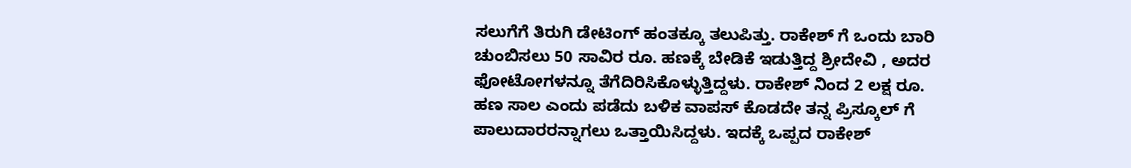ಸಲುಗೆಗೆ ತಿರುಗಿ ಡೇಟಿಂಗ್‌ ಹಂತಕ್ಕೂ ತಲುಪಿತ್ತು. ರಾಕೇಶ್‌ ಗೆ ಒಂದು ಬಾರಿ ಚುಂಬಿಸಲು 50 ಸಾವಿರ ರೂ. ಹಣಕ್ಕೆ ಬೇಡಿಕೆ ಇಡುತ್ತಿದ್ದ ಶ್ರೀದೇವಿ , ಅದರ ಫೋಟೋಗಳನ್ನೂ ತೆಗೆದಿರಿಸಿಕೊಳ್ಳುತ್ತಿದ್ದಳು. ರಾಕೇಶ್‌ ನಿಂದ 2 ಲಕ್ಷ ರೂ. ಹಣ ಸಾಲ ಎಂದು ಪಡೆದು ಬಳಿಕ ವಾಪಸ್‌ ಕೊಡದೇ ತನ್ನ ಪ್ರಿಸ್ಕೂಲ್‌ ಗೆ ಪಾಲುದಾರರನ್ನಾಗಲು ಒತ್ತಾಯಿಸಿದ್ದಳು. ಇದಕ್ಕೆ ಒಪ್ಪದ ರಾಕೇಶ್‌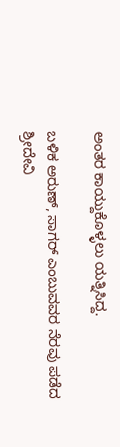ಅಂತರ ಕಾಯ್ದುಕೊಳ್ಳಲು ಯತ್ನಿಸಿದ್ದ.

ಬಳಿಕ ಅರುಣ್‌, ಸಾಗರ್‌ ಎಂಬುವವರ ನೆರವು ಪಡೆದ ಶ್ರೀದೇವಿ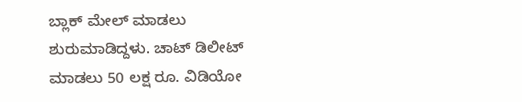ಬ್ಲಾಕ್‌ ಮೇಲ್‌ ಮಾಡಲು ಶುರುಮಾಡಿದ್ದಳು. ಚಾಟ್‌ ಡಿಲೀಟ್‌ ಮಾಡಲು 50 ಲಕ್ಷ ರೂ. ವಿಡಿಯೋ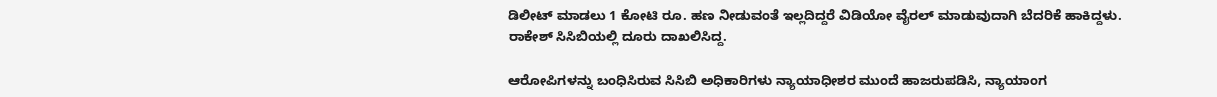ಡಿಲೀಟ್‌ ಮಾಡಲು 1 ಕೋಟಿ ರೂ. ಹಣ ನೀಡುವಂತೆ ಇಲ್ಲದಿದ್ದರೆ ವಿಡಿಯೋ ವೈರಲ್‌ ಮಾಡುವುದಾಗಿ ಬೆದರಿಕೆ ಹಾಕಿದ್ದಳು. ರಾಕೇಶ್‌ ಸಿಸಿಬಿಯಲ್ಲಿ ದೂರು ದಾಖಲಿಸಿದ್ದ.

ಆರೋಪಿಗಳನ್ನು ಬಂಧಿಸಿರುವ ಸಿಸಿಬಿ ಅಧಿಕಾರಿಗಳು ನ್ಯಾಯಾಧೀಶರ ಮುಂದೆ ಹಾಜರುಪಡಿಸಿ, ನ್ಯಾಯಾಂಗ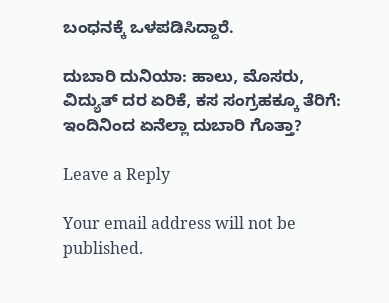ಬಂಧನಕ್ಕೆ ಒಳಪಡಿಸಿದ್ದಾರೆ.

ದುಬಾರಿ ದುನಿಯಾ: ಹಾಲು, ಮೊಸರು, ವಿದ್ಯುತ್ ದರ ಏರಿಕೆ, ಕಸ ಸಂಗ್ರಹಕ್ಕೂ ತೆರಿಗೆ: ಇಂದಿನಿಂದ ಏನೆಲ್ಲಾ ದುಬಾರಿ ಗೊತ್ತಾ?

Leave a Reply

Your email address will not be published.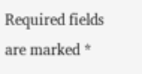Required fields are marked *